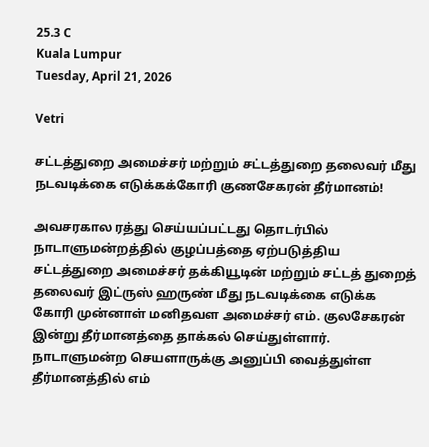25.3 C
Kuala Lumpur
Tuesday, April 21, 2026

Vetri

சட்டத்துறை அமைச்சர் மற்றும் சட்டத்துறை தலைவர் மீது நடவடிக்கை எடுக்கக்கோரி குணசேகரன் தீர்மானம்!

அவசரகால ரத்து செய்யப்பட்டது தொடர்பில் நாடாளுமன்றத்தில் குழப்பத்தை ஏற்படுத்திய சட்டத்துறை அமைச்சர் தக்கியூடின் மற்றும் சட்டத் துறைத் தலைவர் இட்ருஸ் ஹருண் மீது நடவடிக்கை எடுக்க கோரி முன்னாள் மனிதவள அமைச்சர் எம். குலசேகரன் இன்று தீர்மானத்தை தாக்கல் செய்துள்ளார்.
நாடாளுமன்ற செயளாருக்கு அனுப்பி வைத்துள்ள தீர்மானத்தில் எம்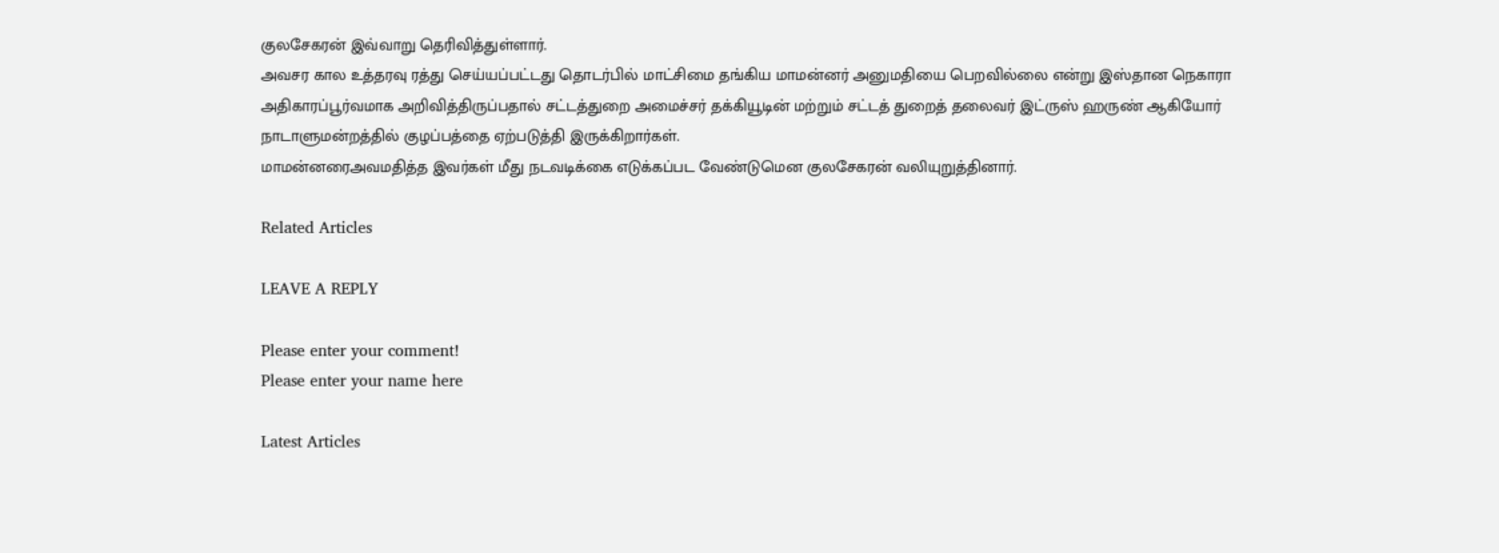குலசேகரன் இவ்வாறு தெரிவித்துள்ளார்.
அவசர கால உத்தரவு ரத்து செய்யப்பட்டது தொடர்பில் மாட்சிமை தங்கிய மாமன்னர் அனுமதியை பெறவில்லை என்று இஸ்தான நெகாரா அதிகாரப்பூர்வமாக அறிவித்திருப்பதால் சட்டத்துறை அமைச்சர் தக்கியூடின் மற்றும் சட்டத் துறைத் தலைவர் இட்ருஸ் ஹருண் ஆகியோர் நாடாளுமன்றத்தில் குழப்பத்தை ஏற்படுத்தி இருக்கிறார்கள்.
மாமன்னரைஅவமதித்த இவர்கள் மீது நடவடிக்கை எடுக்கப்பட வேண்டுமென குலசேகரன் வலியுறுத்தினார்.

Related Articles

LEAVE A REPLY

Please enter your comment!
Please enter your name here

Latest Articles